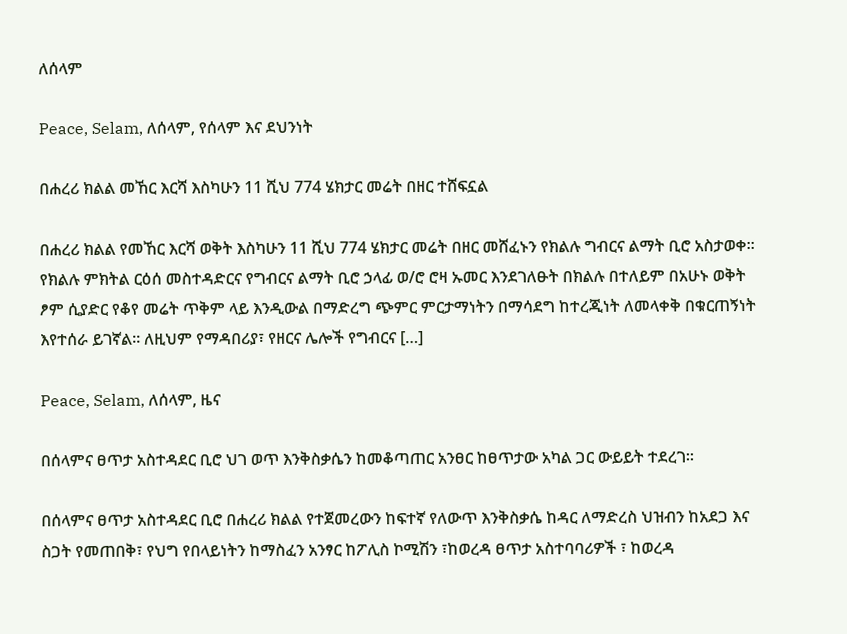ለሰላም

Peace, Selam, ለሰላም, የሰላም እና ደህንነት

በሐረሪ ክልል መኸር እርሻ እስካሁን 11 ሺህ 774 ሄክታር መሬት በዘር ተሸፍኗል

በሐረሪ ክልል የመኸር እርሻ ወቅት እስካሁን 11 ሺህ 774 ሄክታር መሬት በዘር መሸፈኑን የክልሉ ግብርና ልማት ቢሮ አስታወቀ። የክልሉ ምክትል ርዕሰ መስተዳድርና የግብርና ልማት ቢሮ ኃላፊ ወ/ሮ ሮዛ ኡመር እንደገለፁት በክልሉ በተለይም በአሁኑ ወቅት ፆም ሲያድር የቆየ መሬት ጥቅም ላይ እንዲውል በማድረግ ጭምር ምርታማነትን በማሳደግ ከተረጂነት ለመላቀቅ በቁርጠኝነት እየተሰራ ይገኛል። ለዚህም የማዳበሪያ፣ የዘርና ሌሎች የግብርና […]

Peace, Selam, ለሰላም, ዜና

በሰላምና ፀጥታ አስተዳደር ቢሮ ህገ ወጥ እንቅስቃሴን ከመቆጣጠር አንፀር ከፀጥታው አካል ጋር ውይይት ተደረገ፡፡

በሰላምና ፀጥታ አስተዳደር ቢሮ በሐረሪ ክልል የተጀመረውን ከፍተኛ የለውጥ እንቅስቃሴ ከዳር ለማድረስ ህዝብን ከአደጋ እና ስጋት የመጠበቅ፣ የህግ የበላይነትን ከማስፈን አንፃር ከፖሊስ ኮሚሽን ፣ከወረዳ ፀጥታ አስተባባሪዎች ፣ ከወረዳ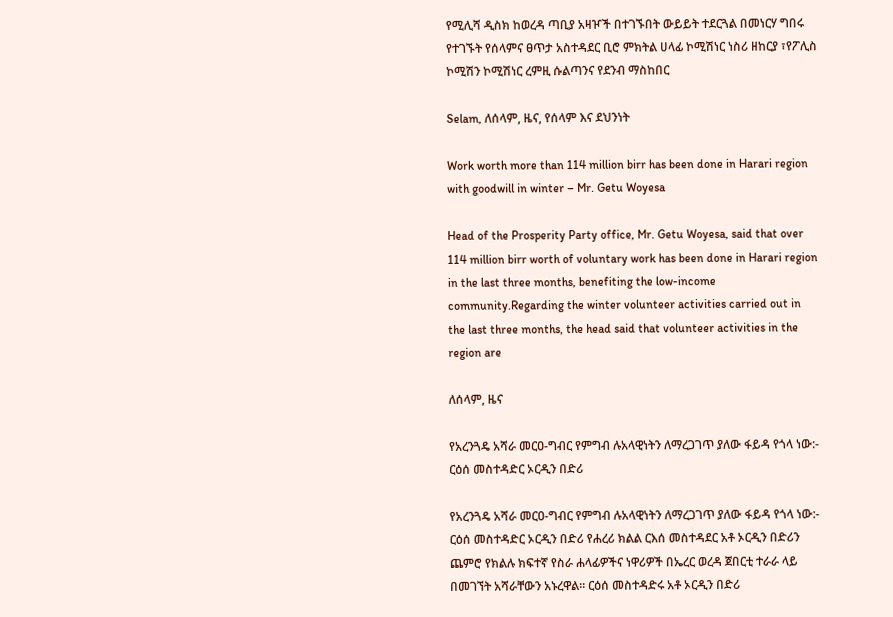የሚሊሻ ዲስክ ከወረዳ ጣቢያ አዛዦች በተገኙበት ውይይት ተደርጓል በመነርሃ ግበሩ የተገኙት የሰላምና ፀጥታ አስተዳደር ቢሮ ምክትል ሀላፊ ኮሚሽነር ነስሪ ዘከርያ ፣የፖሊስ ኮሚሽን ኮሚሽነር ረምዚ ሱልጣንና የደንብ ማስከበር

Selam, ለሰላም, ዜና, የሰላም እና ደህንነት

Work worth more than 114 million birr has been done in Harari region with goodwill in winter – Mr. Getu Woyesa

Head of the Prosperity Party office, Mr. Getu Woyesa, said that over 114 million birr worth of voluntary work has been done in Harari region in the last three months, benefiting the low-income community.Regarding the winter volunteer activities carried out in the last three months, the head said that volunteer activities in the region are

ለሰላም, ዜና

የአረንጓዴ አሻራ መርዐ-ግብር የምግብ ሉአላዊነትን ለማረጋገጥ ያለው ፋይዳ የጎላ ነው:- ርዕሰ መስተዳድር ኦርዲን በድሪ

የአረንጓዴ አሻራ መርዐ-ግብር የምግብ ሉአላዊነትን ለማረጋገጥ ያለው ፋይዳ የጎላ ነው:- ርዕሰ መስተዳድር ኦርዲን በድሪ የሐረሪ ክልል ርእሰ መስተዳደር አቶ ኦርዲን በድሪን ጨምሮ የክልሉ ክፍተኛ የስራ ሐላፊዎችና ነዋሪዎች በኤረር ወረዳ ጀበርቲ ተራራ ላይ በመገኘት አሻራቸውን አኑረዋል። ርዕሰ መስተዳድሩ አቶ ኦርዲን በድሪ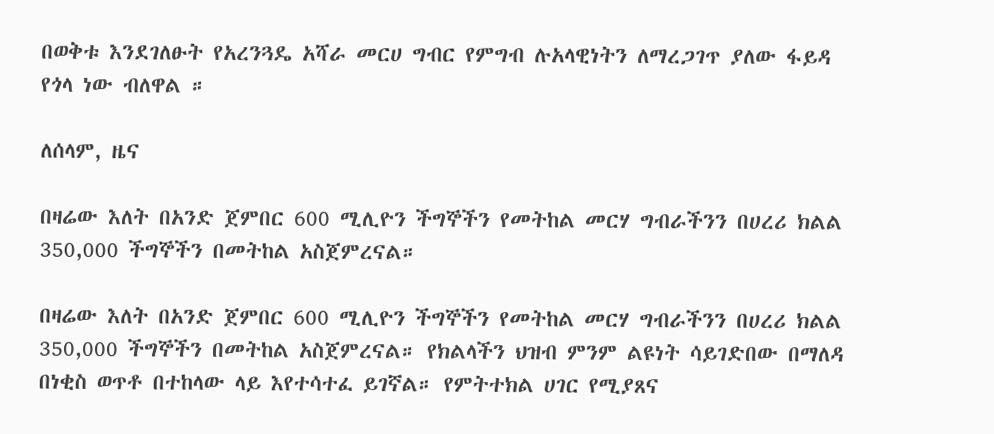በወቅቱ እንደገለፁት የአረንጓዴ አሻራ መርሀ ግብር የምግብ ሉአላዊነትን ለማረጋገጥ ያለው ፋይዳ የጎላ ነው ብለዋል ።

ለሰላም, ዜና

በዛሬው እለት በአንድ ጀምበር 600 ሚሊዮን ችግኞችን የመትከል መርሃ ግብራችንን በሀረሪ ክልል 350,000 ችግኞችን በመትከል አስጀምረናል።

በዛሬው እለት በአንድ ጀምበር 600 ሚሊዮን ችግኞችን የመትከል መርሃ ግብራችንን በሀረሪ ክልል 350,000 ችግኞችን በመትከል አስጀምረናል። የክልላችን ህዝብ ምንም ልዩነት ሳይገድበው በማለዳ በነቂስ ወጥቶ በተከላው ላይ እየተሳተፈ ይገኛል። የምትተክል ሀገር የሚያጸና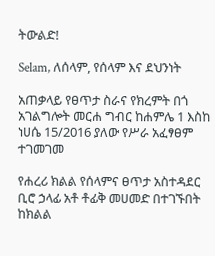ትውልድ!

Selam, ለሰላም, የሰላም እና ደህንነት

አጠቃላይ የፀጥታ ስራና የክረምት በጎ አገልግሎት መርሐ ግብር ከሐምሌ 1 እስከ ነሀሴ 15/2016 ያለው የሥራ አፈፃፀም ተገመገመ

የሐረሪ ክልል የሰላምና ፀጥታ አስተዳደር ቢሮ ኃላፊ አቶ ቶፊቅ መሀመድ በተገኙበት ከክልል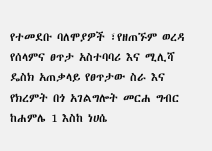የተመደቡ ባለሞያዎች ፣የዘጠኙም ወረዳ የሰላምና ፀጥታ አስተባባሪ እና ሚሊሻ ዴስክ አጠቃላይ የፀጥታው ስራ እና የክረምት በጎ አገልግሎት መርሐ ግብር ከሐምሌ 1 እስከ ነሀሴ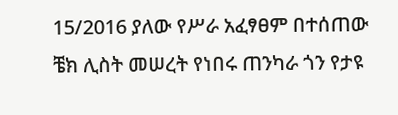15/2016 ያለው የሥራ አፈፃፀም በተሰጠው ቼክ ሊስት መሠረት የነበሩ ጠንካራ ጎን የታዩ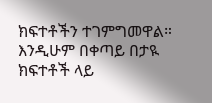ክፍተቶችን ተገምግመዋል። እንዲሁም በቀጣይ በታዪ ክፍተቶች ላይ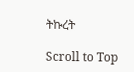ትኩረት

Scroll to Top